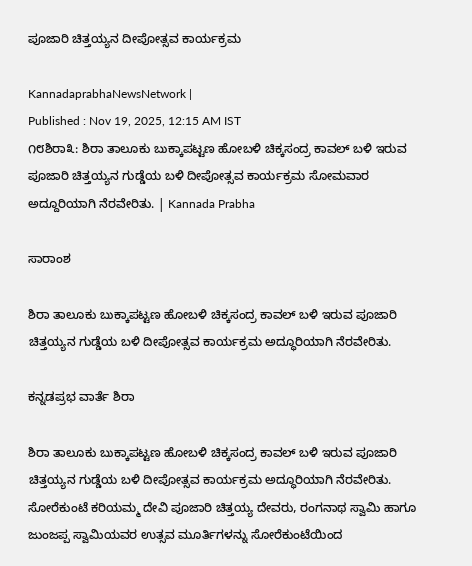ಪೂಜಾರಿ ಚಿತ್ತಯ್ಯನ ದೀಪೋತ್ಸವ ಕಾರ್ಯಕ್ರಮ

KannadaprabhaNewsNetwork |
Published : Nov 19, 2025, 12:15 AM IST
೧೮ಶಿರಾ೩: ಶಿರಾ ತಾಲೂಕು ಬುಕ್ಕಾಪಟ್ಟಣ ಹೋಬಳಿ ಚಿಕ್ಕಸಂದ್ರ ಕಾವಲ್ ಬಳಿ ಇರುವ ಪೂಜಾರಿ ಚಿತ್ತಯ್ಯನ ಗುಡ್ಡೆಯ ಬಳಿ ದೀಪೋತ್ಸವ ಕಾರ್ಯಕ್ರಮ ಸೋಮವಾರ ಅದ್ದೂರಿಯಾಗಿ ನೆರವೇರಿತು. | Kannada Prabha

ಸಾರಾಂಶ

ಶಿರಾ ತಾಲೂಕು ಬುಕ್ಕಾಪಟ್ಟಣ ಹೋಬಳಿ ಚಿಕ್ಕಸಂದ್ರ ಕಾವಲ್ ಬಳಿ ಇರುವ ಪೂಜಾರಿ ಚಿತ್ತಯ್ಯನ ಗುಡ್ಡೆಯ ಬಳಿ ದೀಪೋತ್ಸವ ಕಾರ್ಯಕ್ರಮ ಅದ್ಧೂರಿಯಾಗಿ ನೆರವೇರಿತು.

ಕನ್ನಡಪ್ರಭ ವಾರ್ತೆ ಶಿರಾ

ಶಿರಾ ತಾಲೂಕು ಬುಕ್ಕಾಪಟ್ಟಣ ಹೋಬಳಿ ಚಿಕ್ಕಸಂದ್ರ ಕಾವಲ್ ಬಳಿ ಇರುವ ಪೂಜಾರಿ ಚಿತ್ತಯ್ಯನ ಗುಡ್ಡೆಯ ಬಳಿ ದೀಪೋತ್ಸವ ಕಾರ್ಯಕ್ರಮ ಅದ್ಧೂರಿಯಾಗಿ ನೆರವೇರಿತು. ಸೋರೆಕುಂಟೆ ಕರಿಯಮ್ಮ ದೇವಿ ಪೂಜಾರಿ ಚಿತ್ತಯ್ಯ ದೇವರು, ರಂಗನಾಥ ಸ್ವಾಮಿ ಹಾಗೂ ಜುಂಜಪ್ಪ ಸ್ವಾಮಿಯವರ ಉತ್ಸವ ಮೂರ್ತಿಗಳನ್ನು ಸೋರೆಕುಂಟೆಯಿಂದ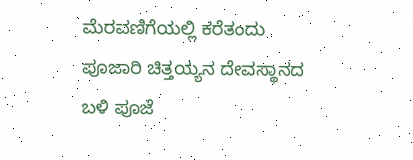ಮೆರವಣಿಗೆಯಲ್ಲಿ ಕರೆತಂದು ಪೂಜಾರಿ ಚಿತ್ತಯ್ಯನ ದೇವಸ್ಥಾನದ ಬಳಿ ಪೂಜೆ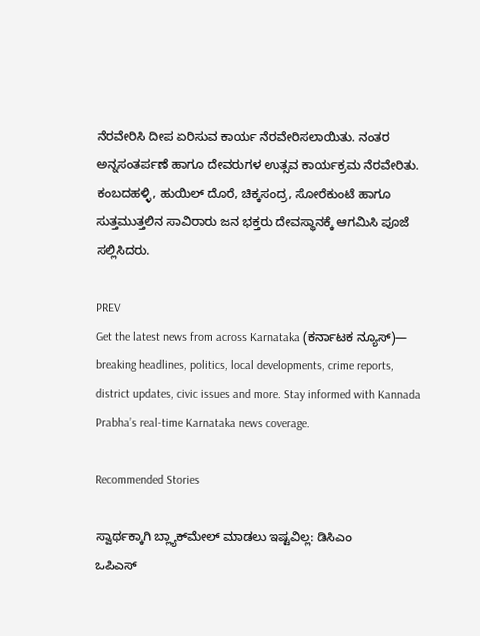ನೆರವೇರಿಸಿ ದೀಪ ಏರಿಸುವ ಕಾರ್ಯ ನೆರವೇರಿಸಲಾಯಿತು. ನಂತರ ಅನ್ನಸಂತರ್ಪಣೆ ಹಾಗೂ ದೇವರುಗಳ ಉತ್ಸವ ಕಾರ್ಯಕ್ರಮ ನೆರವೇರಿತು. ಕಂಬದಹಳ್ಳಿ, ಹುಯಿಲ್ ದೊರೆ, ಚಿಕ್ಕಸಂದ್ರ, ಸೋರೆಕುಂಟೆ ಹಾಗೂ ಸುತ್ತಮುತ್ತಲಿನ ಸಾವಿರಾರು ಜನ ಭಕ್ತರು ದೇವಸ್ಥಾನಕ್ಕೆ ಆಗಮಿಸಿ ಪೂಜೆ ಸಲ್ಲಿಸಿದರು.

PREV
Get the latest news from across Karnataka (ಕರ್ನಾಟಕ ನ್ಯೂಸ್)— breaking headlines, politics, local developments, crime reports, district updates, civic issues and more. Stay informed with Kannada Prabha’s real‑time Karnataka news coverage.

Recommended Stories

ಸ್ವಾರ್ಥಕ್ಕಾಗಿ ಬ್ಲ್ಯಾಕ್‌ಮೇಲ್‌ ಮಾಡಲು ಇಷ್ಟವಿಲ್ಲ: ಡಿಸಿಎಂ
ಒಪಿಎಸ್‌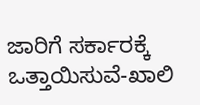ಜಾರಿಗೆ ಸರ್ಕಾರಕ್ಕೆ ಒತ್ತಾಯಿಸುವೆ-ಖಾಲಿ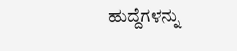ಹುದ್ದೆಗಳನ್ನು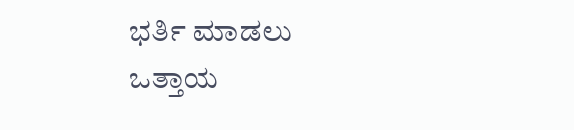ಭರ್ತಿ ಮಾಡಲು ಒತ್ತಾಯ